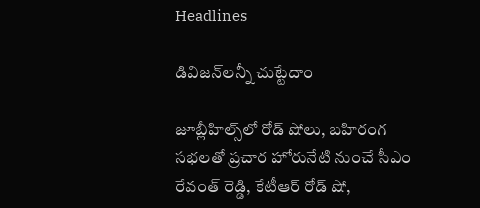Headlines

డివిజన్‌లన్నీ చుట్టేదాం

జూబ్లీహిల్స్‌లో రోడ్‌ షోలు, బహిరంగ సభలతో ప్రచార హోరునేటి నుంచే సీఎం రేవంత్‌ రెడ్డి, కేటీఆర్‌ రోడ్‌ షో,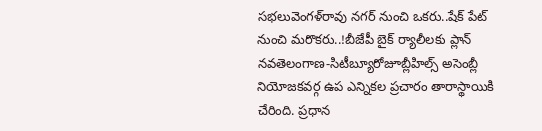సభలువెంగళ్‌రావు నగర్‌ నుంచి ఒకరు..షేక్‌ పేట్‌ నుంచి మరొకరు..!బీజేపీ బైక్‌ ర్యాలీలకు ప్లాన్‌ నవతెలంగాణ-సిటీబ్యూరోజూబ్లీహిల్స్‌ అసెంబ్లీ నియోజకవర్గ ఉప ఎన్నికల ప్రచారం తారాస్థాయికి చేరింది. ప్రధాన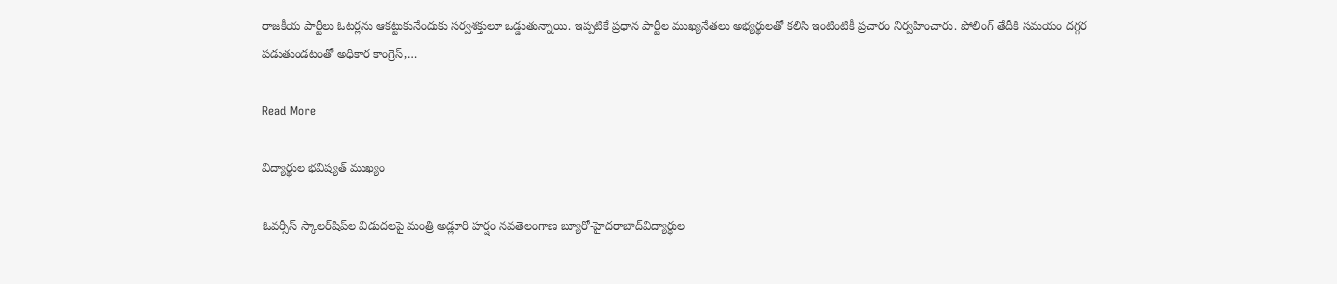రాజకీయ పార్టీలు ఓటర్లను ఆకట్టుకునేందుకు సర్వశక్తులూ ఒడ్డుతున్నాయి. ఇప్పటికే ప్రధాన పార్టీల ముఖ్యనేతలు అభ్యర్థులతో కలిసి ఇంటింటికీ ప్రచారం నిర్వహించారు. పోలింగ్‌ తేదీకి సమయం దగ్గర పడుతుండటంతో అధికార కాంగ్రెస్‌,…

Read More

విద్యార్థుల భవిష్యత్‌ ముఖ్యం

ఓవర్సీస్‌ స్కాలర్‌షిప్‌ల విడుదలపై మంత్రి అడ్లూరి హర్షం నవతెలంగాణ బ్యూరో-హైదరాబాద్‌విద్యార్ధుల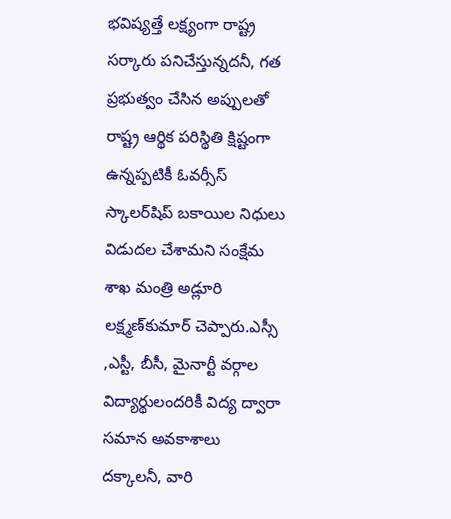భవిష్యత్తే లక్ష్యంగా రాష్ట్ర సర్కారు పనిచేస్తున్నదనీ, గత ప్రభుత్వం చేసిన అప్పులతో రాష్ట్ర ఆర్థిక పరిస్థితి క్షిష్టంగా ఉన్నప్పటికీ ఓవర్సీస్‌ స్కాలర్‌షిప్‌ బకాయిల నిధులు విడుదల చేశామని సంక్షేమ శాఖ మంత్రి అడ్లూరి లక్ష్మణ్‌కుమార్‌ చెప్పారు.ఎస్సీ ,ఎస్టీ, బీసీ, మైనార్టీ వర్గాల విద్యార్థులందరికీ విద్య ద్వారా సమాన అవకాశాలు దక్కాలనీ, వారి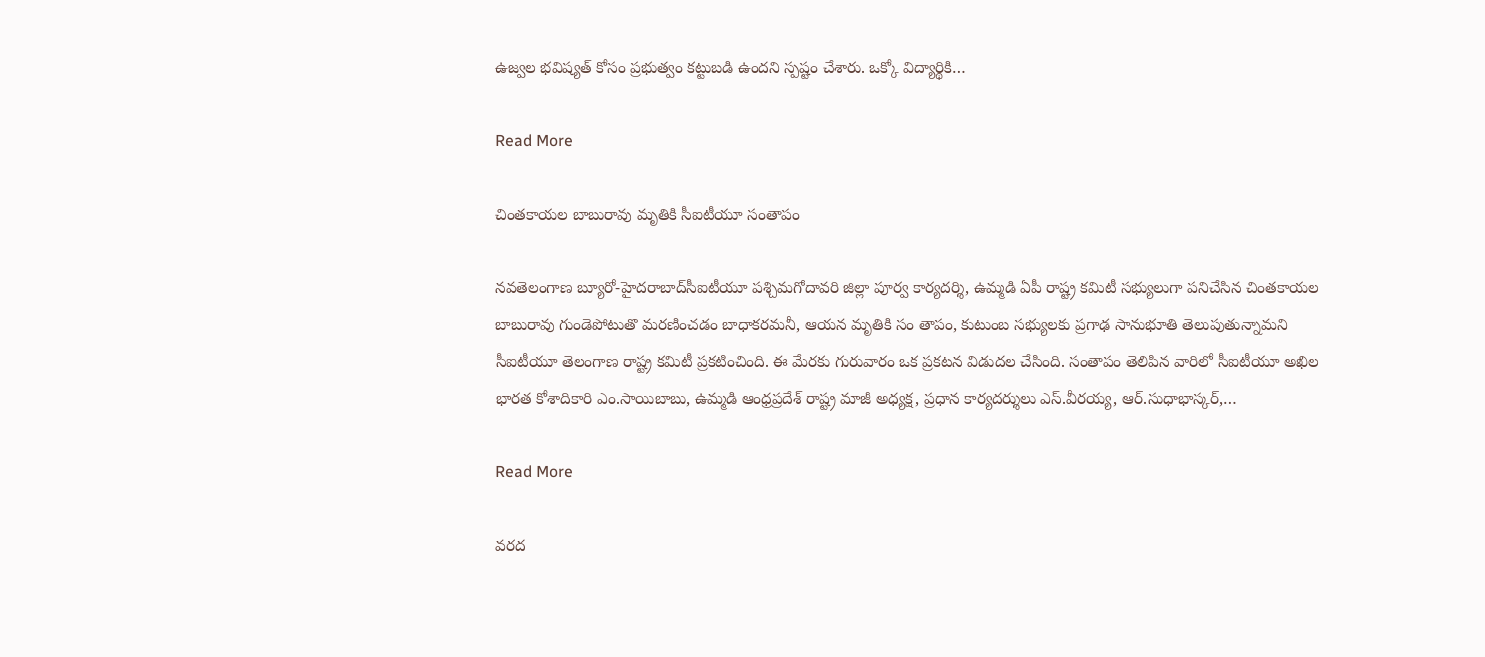ఉజ్వల భవిష్యత్‌ కోసం ప్రభుత్వం కట్టుబడి ఉందని స్పష్టం చేశారు. ఒక్కో విద్యార్థికి…

Read More

చింతకాయల బాబురావు మృతికి సీఐటీయూ సంతాపం

నవతెలంగాణ బ్యూరో-హైదరాబాద్‌సీఐటీయూ పశ్చిమగోదావరి జిల్లా పూర్వ కార్యదర్శి, ఉమ్మడి ఏపీ రాష్ట్ర కమిటీ సభ్యులుగా పనిచేసిన చింతకాయల బాబురావు గుండెపోటుతొ మరణించడం బాధాకరమనీ, ఆయన మృతికి సం తాపం, కుటుంబ సభ్యులకు ప్రగాఢ సానుభూతి తెలుపుతున్నామని సీఐటీయూ తెలంగాణ రాష్ట్ర కమిటీ ప్రకటించింది. ఈ మేరకు గురువారం ఒక ప్రకటన విడుదల చేసింది. సంతాపం తెలిపిన వారిలో సీఐటీయూ అఖిల భారత కోశాదికారి ఎం.సాయిబాబు, ఉమ్మడి ఆంధ్రప్రదేశ్‌ రాష్ట్ర మాజీ అధ్యక్ష, ప్రధాన కార్యదర్శులు ఎస్‌.వీరయ్య, ఆర్‌.సుధాభాస్కర్‌,…

Read More

వరద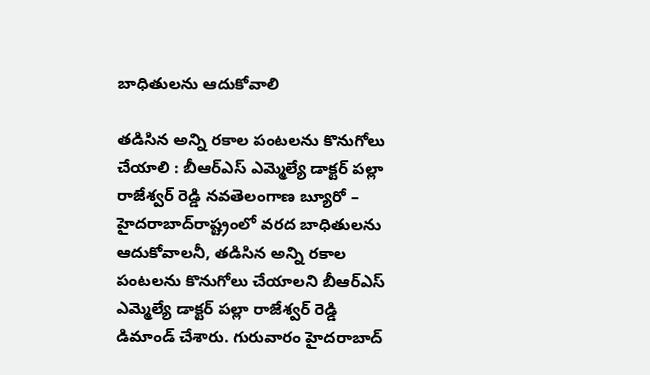బాధితులను ఆదుకోవాలి

తడిసిన అన్ని రకాల పంటలను కొనుగోలు చేయాలి : బీఆర్‌ఎస్‌ ఎమ్మెల్యే డాక్టర్‌ పల్లా రాజేశ్వర్‌ రెడ్డి నవతెలంగాణ బ్యూరో – హైదరాబాద్‌రాష్ట్రంలో వరద బాధితులను ఆదుకోవాలనీ, తడిసిన అన్ని రకాల పంటలను కొనుగోలు చేయాలని బీఆర్‌ఎస్‌ ఎమ్మెల్యే డాక్టర్‌ పల్లా రాజేశ్వర్‌ రెడ్డి డిమాండ్‌ చేశారు. గురువారం హైదరాబాద్‌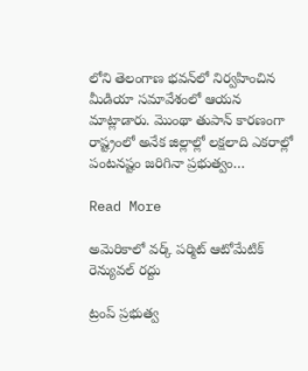లోని తెలంగాణ భవన్‌లో నిర్వహించిన మీడియా సమావేశంలో ఆయన మాట్లాడారు. మొంథా తుపాన్‌ కారణంగా రాష్ట్రంలో అనేక జిల్లాల్లో లక్షలాది ఎకరాల్లో పంటనష్టం జరిగినా ప్రభుత్వం…

Read More

అమెరికాలో వర్క్‌ పర్మిట్‌ ఆటోమేటిక్‌ రెన్యువల్‌ రద్దు

ట్రంప్‌ ప్రభుత్వ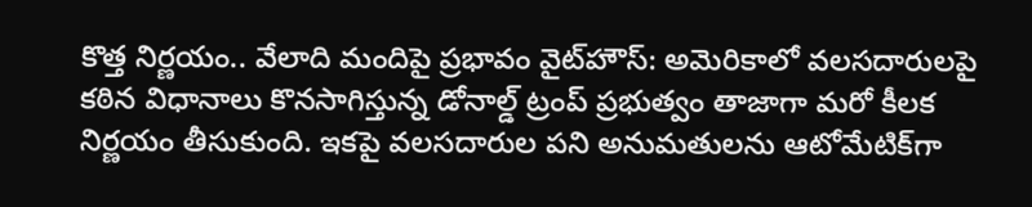కొత్త నిర్ణయం.. వేలాది మందిపై ప్రభావం వైట్‌హౌస్‌: అమెరికాలో వలసదారులపై కఠిన విధానాలు కొనసాగిస్తున్న డోనాల్డ్‌ ట్రంప్‌ ప్రభుత్వం తాజాగా మరో కీలక నిర్ణయం తీసుకుంది. ఇకపై వలసదారుల పని అనుమతులను ఆటోమేటిక్‌గా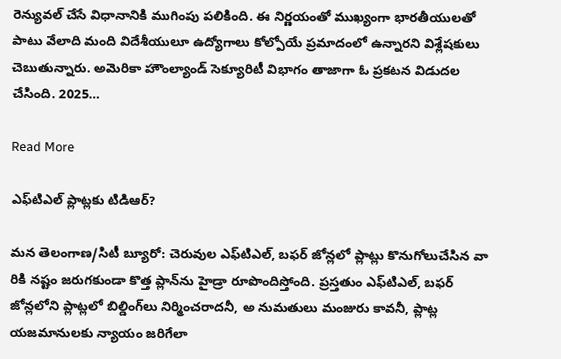రెన్యువల్‌ చేసే విధానానికి ముగింపు పలికింది. ఈ నిర్ణయంతో ముఖ్యంగా భారతీయులతో పాటు వేలాది మంది విదేశీయులూ ఉద్యోగాలు కోల్పోయే ప్రమాదంలో ఉన్నారని విశ్లేషకులు చెబుతున్నారు. అమెరికా హౌంల్యాండ్‌ సెక్యూరిటీ విభాగం తాజాగా ఓ ప్రకటన విడుదల చేసింది. 2025…

Read More

ఎఫ్‌టిఎల్ ప్లాట్లకు టిడిఆర్?

మన తెలంగాణ/సిటీ బ్యూరో: చెరువుల ఎఫ్‌టిఎల్, బఫర్ జోన్లలో ప్లాట్లు కొనుగోలుచేసిన వా రికి నష్టం జరుగకుండా కొత్త ప్లాన్‌ను హైడ్రా రూపొందిస్తోంది. ప్రస్తతుం ఎఫ్‌టిఎల్, బఫర్ జోన్లలోని ప్లాట్లలో బిల్డింగ్‌లు నిర్మించరాదనీ, అ నుమతులు మంజురు కావనీ, ప్లాట్ల యజమానులకు న్యాయం జరిగేలా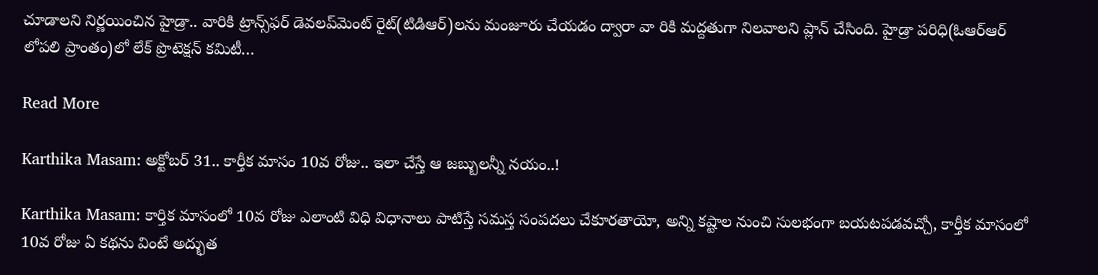చూడాలని నిర్ణయించిన హైడ్రా.. వారికి ట్రాన్స్‌ఫర్ డెవలప్‌మెంట్ రైట్(టిడిఆర్)లను మంజూరు చేయడం ద్వారా వా రికి మద్దతుగా నిలవాలని ప్లాన్ చేసింది. హైడ్రా పరిధి(ఓఆర్‌ఆర్ లోపలి ప్రాంతం)లో లేక్ ప్రొటెక్షన్ కమిటీ…

Read More

Karthika Masam: అక్టోబర్ 31.. కార్తీక మాసం 10వ రోజు.. ఇలా చేస్తే ఆ జబ్బులన్నీ నయం..!

Karthika Masam: కార్తిక మాసంలో 10వ రోజు ఎలాంటి విధి విధానాలు పాటిస్తే సమస్త సంపదలు చేకూరతాయో, అన్ని కష్టాల నుంచి సులభంగా బయటపడవచ్చో, కార్తీక మాసంలో 10వ రోజు ఏ కథను వింటే అద్భుత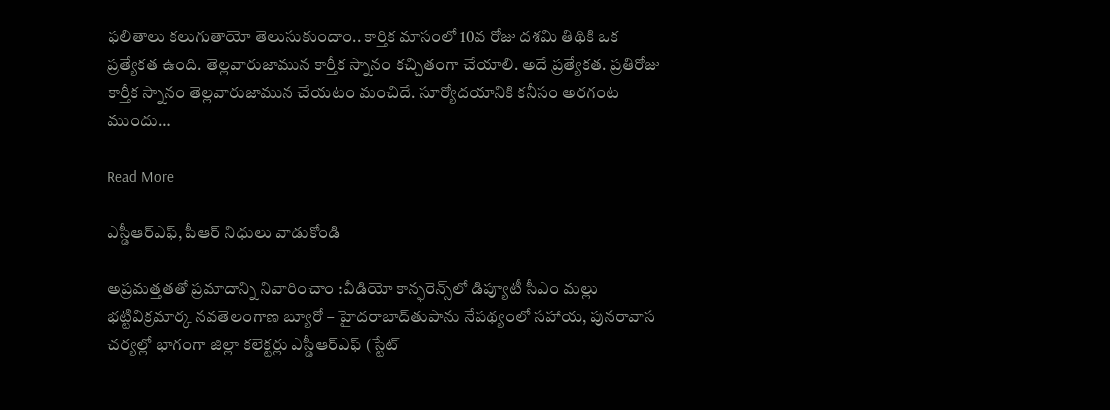ఫలితాలు కలుగుతాయో తెలుసుకుందాం.. కార్తిక మాసంలో 10వ రోజు దశమి తిథికి ఒక ప్రత్యేకత ఉంది. తెల్లవారుజామున కార్తీక స్నానం కచ్చితంగా చేయాలి. అదే ప్రత్యేకత. ప్రతిరోజు కార్తీక స్నానం తెల్లవారుజామున చేయటం మంచిదే. సూర్యోదయానికి కనీసం అరగంట ముందు…

Read More

ఎస్డీఆర్‌ఎఫ్‌, పీఆర్‌ నిధులు వాడుకోండి

అప్రమత్తతతో ప్రమాదాన్ని నివారించాం :వీడియో కాన్ఫరెన్స్‌లో డిప్యూటీ సీఎం మల్లు భట్టివిక్రమార్క నవతెలంగాణ బ్యూరో – హైదరాబాద్‌తుపాను నేపథ్యంలో సహాయ, పునరావాస చర్యల్లో భాగంగా జిల్లా కలెక్టర్లు ఎస్డీఆర్‌ఎఫ్‌ (స్టేట్‌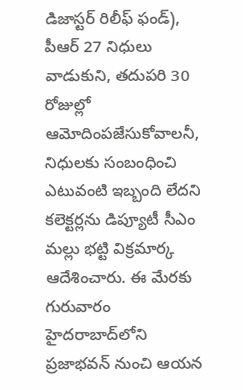డిజాస్టర్‌ రిలీఫ్‌ ఫండ్‌), పీఆర్‌ 27 నిధులు వాడుకుని, తదుపరి 30 రోజుల్లో ఆమోదింపజేసుకోవాలనీ, నిధులకు సంబంధించి ఎటువంటి ఇబ్బంది లేదని కలెక్టర్లను డిప్యూటీ సీఎం మల్లు భట్టి విక్రమార్క ఆదేశించారు. ఈ మేరకు గురువారం హైదరాబాద్‌లోని ప్రజాభవన్‌ నుంచి ఆయన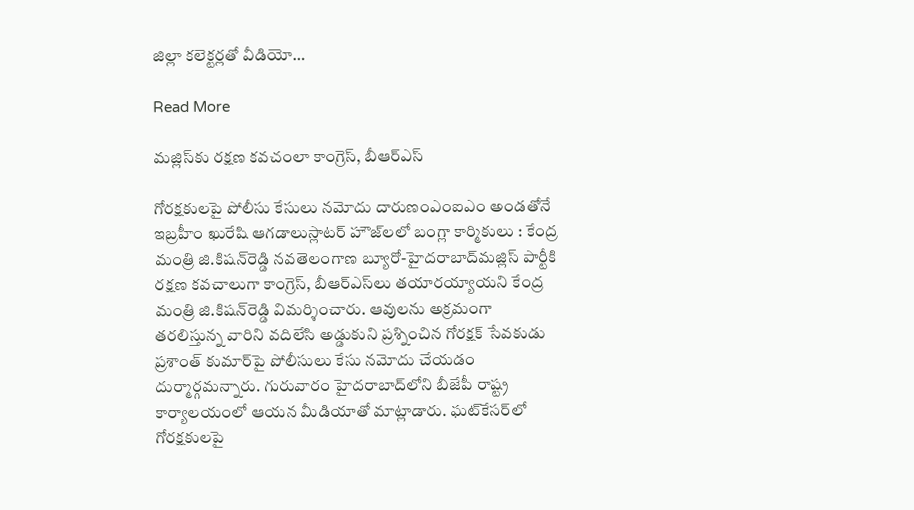జిల్లా కలెక్టర్లతో వీడియో…

Read More

మజ్లిస్‌కు రక్షణ కవచంలా కాంగ్రెస్‌, బీఆర్‌ఎస్‌

గోరక్షకులపై పోలీసు కేసులు నమోదు దారుణంఎంఐఎం అండతోనే ఇబ్రహీం ఖురేషి ఆగడాలుస్లాటర్‌ హౌజ్‌లలో బంగ్లా కార్మికులు : కేంద్ర మంత్రి జి.కిషన్‌రెడ్డి నవతెలంగాణ బ్యూరో-హైదరాబాద్‌మజ్లిస్‌ పార్టీకి రక్షణ కవచాలుగా కాంగ్రెస్‌, బీఆర్‌ఎస్‌లు తయారయ్యాయని కేంద్ర మంత్రి జి.కిషన్‌రెడ్డి విమర్శించారు. ఆవులను అక్రమంగా తరలిస్తున్న వారిని వదిలేసి అడ్డుకుని ప్రశ్నించిన గోరక్షక్‌ సేవకుడు ప్రశాంత్‌ కుమార్‌పై పోలీసులు కేసు నమోదు చేయడం దుర్మార్గమన్నారు. గురువారం హైదరాబాద్‌లోని బీజేపీ రాష్ట్ర కార్యాలయంలో ఆయన మీడియాతో మాట్లాడారు. ఘట్‌కేసర్‌లో గోరక్షకులపై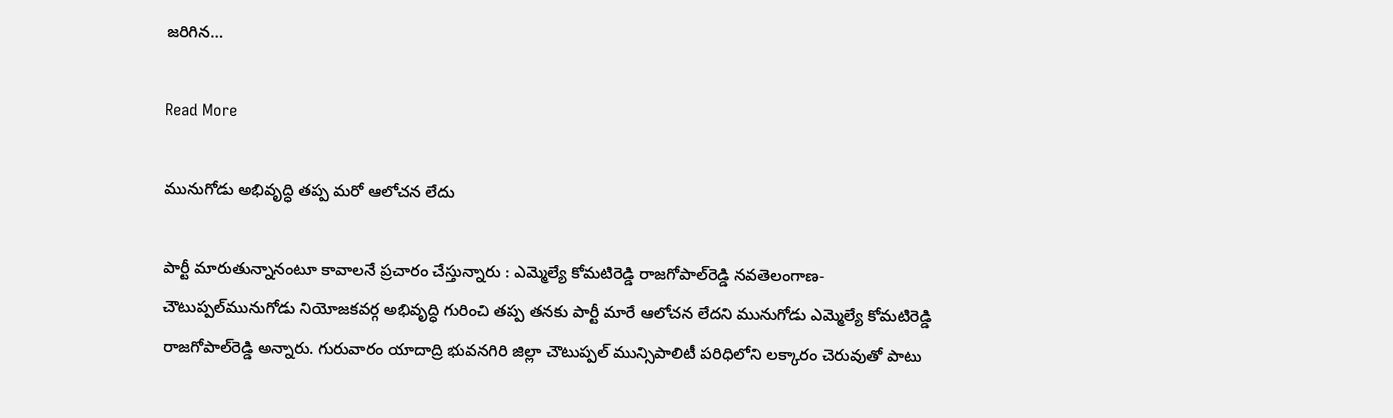జరిగిన…

Read More

మునుగోడు అభివృద్ధి తప్ప మరో ఆలోచన లేదు

పార్టీ మారుతున్నానంటూ కావాలనే ప్రచారం చేస్తున్నారు : ఎమ్మెల్యే కోమటిరెడ్డి రాజగోపాల్‌రెడ్డి నవతెలంగాణ-చౌటుప్పల్‌మునుగోడు నియోజకవర్గ అభివృద్ధి గురించి తప్ప తనకు పార్టీ మారే ఆలోచన లేదని మునుగోడు ఎమ్మెల్యే కోమటిరెడ్డి రాజగోపాల్‌రెడ్డి అన్నారు. గురువారం యాదాద్రి భువనగిరి జిల్లా చౌటుప్పల్‌ మున్సిపాలిటీ పరిధిలోని లక్కారం చెరువుతో పాటు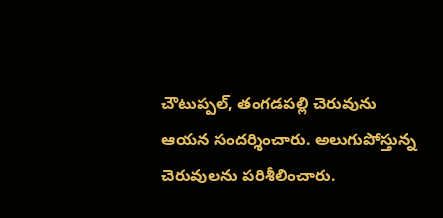చౌటుప్పల్‌, తంగడపల్లి చెరువును ఆయన సందర్శించారు. అలుగుపోస్తున్న చెరువులను పరిశీలించారు.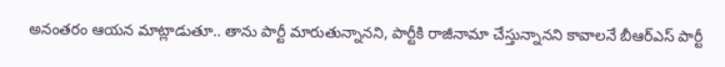అనంతరం ఆయన మాట్లాడుతూ.. తాను పార్టీ మారుతున్నానని, పార్టీకి రాజీనామా చేస్తున్నానని కావాలనే బీఆర్‌ఎస్‌ పార్టీ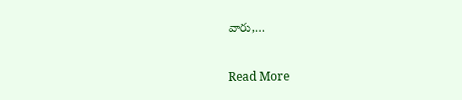వారు,…

Read More